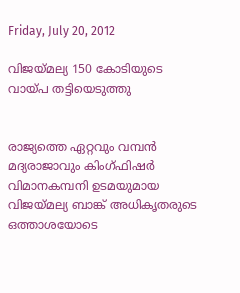Friday, July 20, 2012

വിജയ്മല്യ 150 കോടിയുടെ വായ്പ തട്ടിയെടുത്തു


രാജ്യത്തെ ഏറ്റവും വമ്പന്‍ മദ്യരാജാവും കിംഗ്ഫിഷര്‍ വിമാനകമ്പനി ഉടമയുമായ വിജയ്മല്യ ബാങ്ക് അധികൃതരുടെ ഒത്താശയോടെ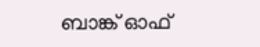ബാങ്ക് ഓഫ്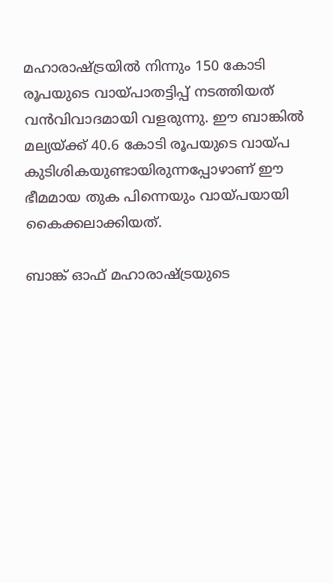മഹാരാഷ്ട്രയില്‍ നിന്നും 150 കോടി രൂപയുടെ വായ്പാതട്ടിപ്പ് നടത്തിയത് വന്‍വിവാദമായി വളരുന്നു. ഈ ബാങ്കില്‍ മല്യയ്ക്ക് 40.6 കോടി രൂപയുടെ വായ്പ കുടിശികയുണ്ടായിരുന്നപ്പോഴാണ് ഈ ഭീമമായ തുക പിന്നെയും വായ്പയായി കൈക്കലാക്കിയത്.

ബാങ്ക് ഓഫ് മഹാരാഷ്ട്രയുടെ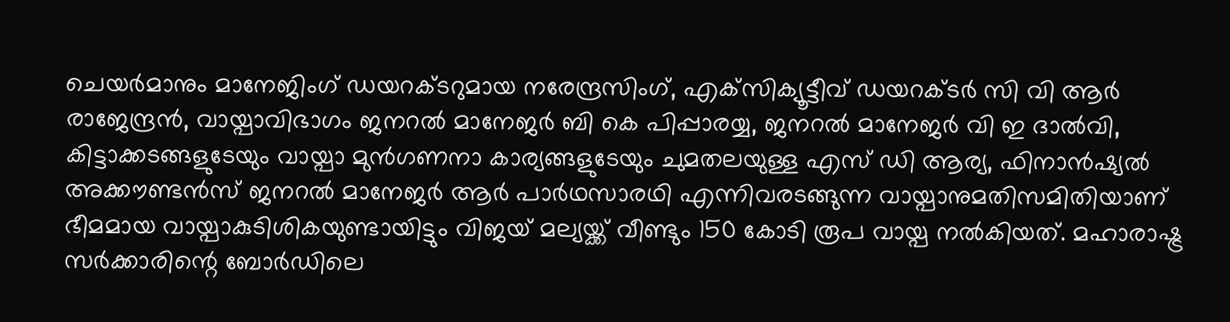ചെയര്‍മാനും മാനേജിംഗ് ഡയറക്ടറുമായ നരേന്ദ്രസിംഗ്, എക്‌സിക്യൂട്ടീവ് ഡയറക്ടര്‍ സി വി ആര്‍ രാജേന്ദ്രന്‍, വായ്പാവിഭാഗം ജനറല്‍ മാനേജര്‍ ബി കെ പിപ്പാരയ്യ, ജനറല്‍ മാനേജര്‍ വി ഇ ദാല്‍വി, കിട്ടാക്കടങ്ങളുടേയും വായ്പാ മുന്‍ഗണനാ കാര്യങ്ങളുടേയും ചുമതലയുള്ള എസ് ഡി ആര്യ, ഫിനാന്‍ഷ്യല്‍ അക്കൗണ്ടന്‍സ് ജനറല്‍ മാനേജര്‍ ആര്‍ പാര്‍ഥസാരഥി എന്നിവരടങ്ങുന്ന വായ്പാനുമതിസമിതിയാണ് ഭീമമായ വായ്പാകുടിശികയുണ്ടായിട്ടും വിജയ് മല്യയ്ക്ക് വീണ്ടും 150 കോടി രൂപ വായ്പ നല്‍കിയത്. മഹാരാഷ്ട്ര സര്‍ക്കാരിന്റെ ബോര്‍ഡിലെ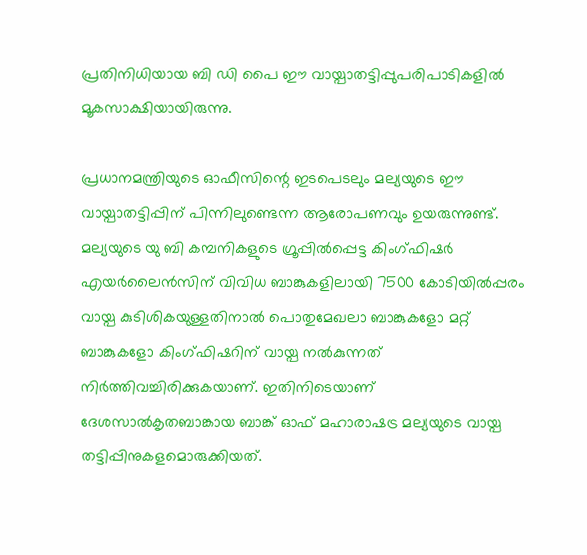പ്രതിനിധിയായ ബി ഡി പൈ ഈ വായ്പാതട്ടിപ്പുപരിപാടികളില്‍ മൂകസാക്ഷിയായിരുന്നു.

പ്രധാനമന്ത്രിയുടെ ഓഫീസിന്റെ ഇടപെടലും മല്യയുടെ ഈ വായ്പാതട്ടിപ്പിന് പിന്നിലുണ്ടെന്ന ആരോപണവും ഉയരുന്നുണ്ട്. മല്യയുടെ യു ബി കമ്പനികളുടെ ഗ്രൂപ്പില്‍പ്പെട്ട കിംഗ്ഫിഷര്‍ എയര്‍ലൈന്‍സിന് വിവിധ ബാങ്കുകളിലായി 7500 കോടിയില്‍പ്പരം വായ്പ കുടിശികയുള്ളതിനാല്‍ പൊതുമേഖലാ ബാങ്കുകളോ മറ്റ് ബാങ്കുകളോ കിംഗ്ഫിഷറിന് വായ്പ നല്‍കുന്നത് നിര്‍ത്തിവച്ചിരിക്കുകയാണ്. ഇതിനിടെയാണ് ദേശസാല്‍കൃതബാങ്കായ ബാങ്ക് ഓഫ് മഹാരാഷട്ര മല്യയുടെ വായ്പ തട്ടിപ്പിനുകളമൊരുക്കിയത്.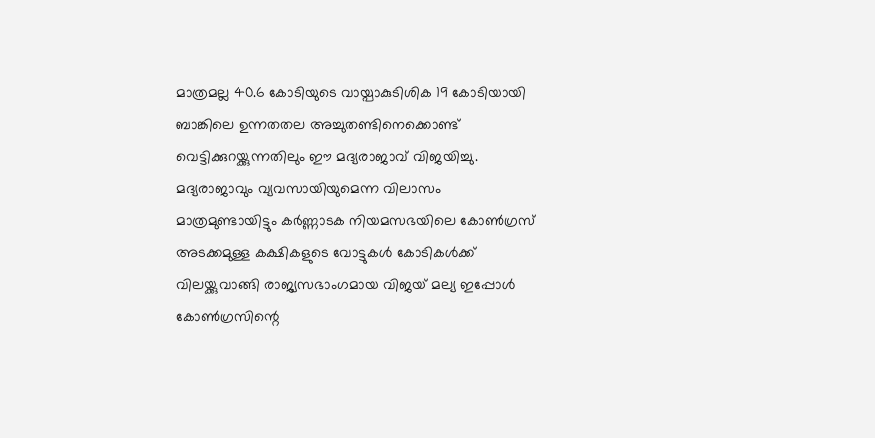മാത്രമല്ല 40.6 കോടിയുടെ വായ്പാകുടിശിക 19 കോടിയായി ബാങ്കിലെ ഉന്നതതല അച്ചുതണ്ടിനെക്കൊണ്ട് വെട്ടിക്കുറയ്ക്കുന്നതിലും ഈ മദ്യരാജാവ് വിജയിച്ചു. മദ്യരാജാവും വ്യവസായിയുമെന്ന വിലാസം മാത്രമുണ്ടായിട്ടും കര്‍ണ്ണാടക നിയമസഭയിലെ കോണ്‍ഗ്രസ് അടക്കമുള്ള കക്ഷികളുടെ വോട്ടുകള്‍ കോടികള്‍ക്ക് വിലയ്ക്കുവാങ്ങി രാജ്യസഭാംഗമായ വിജയ് മല്യ ഇപ്പോള്‍ കോണ്‍ഗ്രസിന്റെ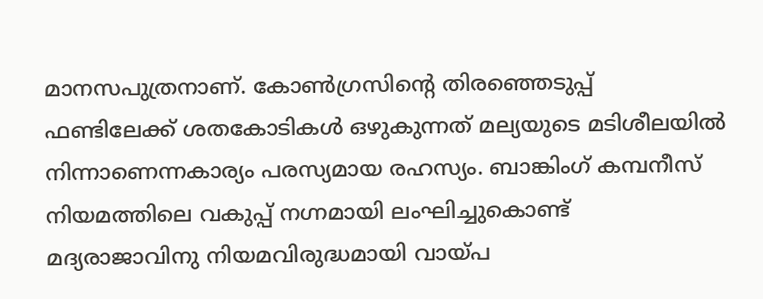മാനസപുത്രനാണ്. കോണ്‍ഗ്രസിന്റെ തിരഞ്ഞെടുപ്പ് ഫണ്ടിലേക്ക് ശതകോടികള്‍ ഒഴുകുന്നത് മല്യയുടെ മടിശീലയില്‍ നിന്നാണെന്നകാര്യം പരസ്യമായ രഹസ്യം. ബാങ്കിംഗ് കമ്പനീസ് നിയമത്തിലെ വകുപ്പ് നഗ്നമായി ലംഘിച്ചുകൊണ്ട് മദ്യരാജാവിനു നിയമവിരുദ്ധമായി വായ്പ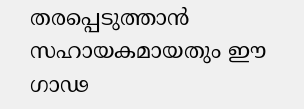തരപ്പെടുത്താന്‍ സഹായകമായതും ഈ ഗാഢ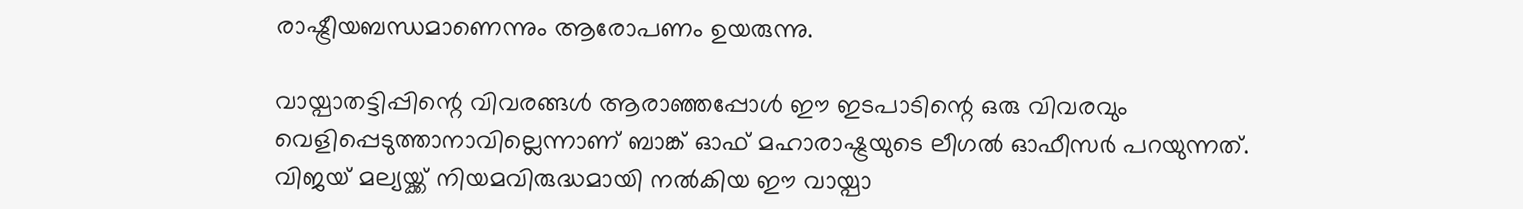രാഷ്ട്രീയബന്ധമാണെന്നും ആരോപണം ഉയരുന്നു.

വായ്പാതട്ടിപ്പിന്റെ വിവരങ്ങള്‍ ആരാഞ്ഞപ്പോള്‍ ഈ ഇടപാടിന്റെ ഒരു വിവരവും വെളിപ്പെടുത്താനാവില്ലെന്നാണ് ബാങ്ക് ഓഫ് മഹാരാഷ്ട്രയുടെ ലീഗല്‍ ഓഫീസര്‍ പറയുന്നത്. വിജയ് മല്യയ്ക്ക് നിയമവിരുദ്ധമായി നല്‍കിയ ഈ വായ്പാ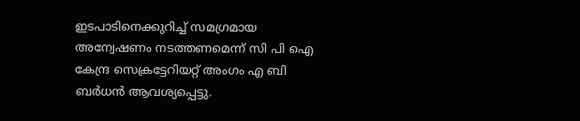ഇടപാടിനെക്കുറിച്ച് സമഗ്രമായ അന്വേഷണം നടത്തണമെന്ന് സി പി ഐ കേന്ദ്ര സെക്രട്ടേറിയറ്റ് അംഗം എ ബി ബര്‍ധന്‍ ആവശ്യപ്പെട്ടു.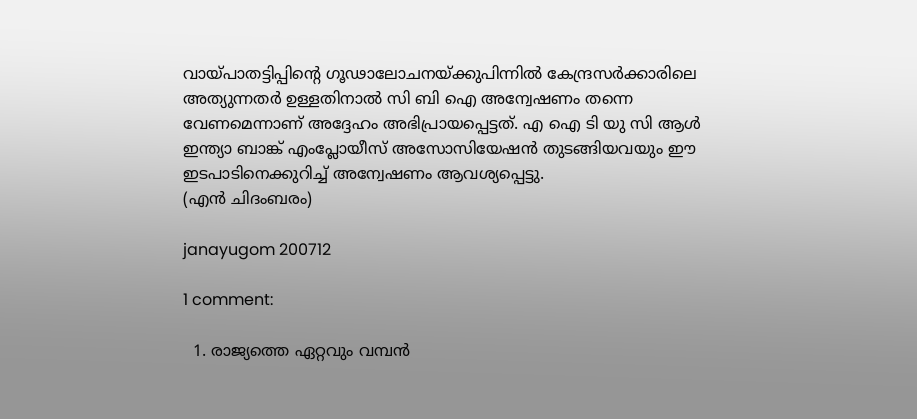വായ്പാതട്ടിപ്പിന്റെ ഗൂഢാലോചനയ്ക്കുപിന്നില്‍ കേന്ദ്രസര്‍ക്കാരിലെ അത്യുന്നതര്‍ ഉള്ളതിനാല്‍ സി ബി ഐ അന്വേഷണം തന്നെ വേണമെന്നാണ് അദ്ദേഹം അഭിപ്രായപ്പെട്ടത്. എ ഐ ടി യു സി ആള്‍ ഇന്ത്യാ ബാങ്ക് എംപ്ലോയീസ് അസോസിയേഷന്‍ തുടങ്ങിയവയും ഈ ഇടപാടിനെക്കുറിച്ച് അന്വേഷണം ആവശ്യപ്പെട്ടു.
(എന്‍ ചിദംബരം)

janayugom 200712

1 comment:

  1. രാജ്യത്തെ ഏറ്റവും വമ്പന്‍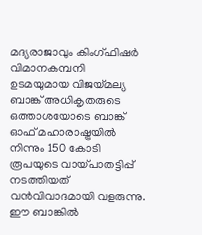മദ്യരാജാവും കിംഗ്ഫിഷര്‍ വിമാനകമ്പനി ഉടമയുമായ വിജയ്മല്യ ബാങ്ക് അധികൃതരുടെ ഒത്താശയോടെ ബാങ്ക് ഓഫ് മഹാരാഷ്ട്രയില്‍ നിന്നും 150 കോടി രൂപയുടെ വായ്പാതട്ടിപ്പ് നടത്തിയത് വന്‍വിവാദമായി വളരുന്നു. ഈ ബാങ്കില്‍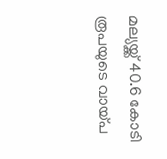മല്യയ്ക്ക് 40.6 കോടി രൂപയുടെ വായ്പ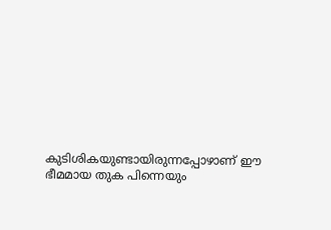കുടിശികയുണ്ടായിരുന്നപ്പോഴാണ് ഈ ഭീമമായ തുക പിന്നെയും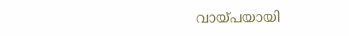വായ്പയായി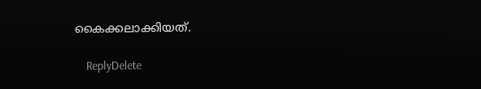കൈക്കലാക്കിയത്.

    ReplyDelete